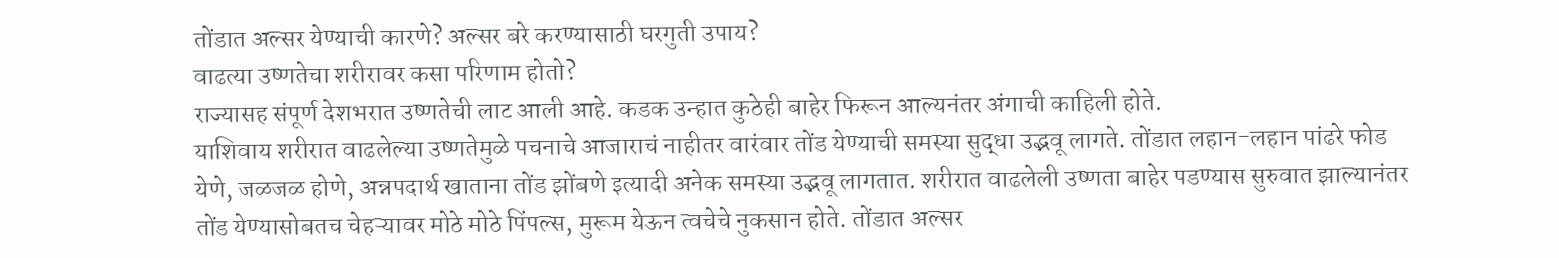तोंडात अल्सर येण्याची कारणे? अल्सर बरे करण्यासाठी घरगुती उपाय?
वाढत्या उष्णतेचा शरीरावर कसा परिणाम होतो?
राज्यासह संपूर्ण देशभरात उष्णतेची लाट आली आहे. कडक उन्हात कुठेही बाहेर फिरून आल्यनंतर अंगाची काहिली होते.
याशिवाय शरीरात वाढलेल्या उष्णतेमुळे पचनाचे आजाराचं नाहीतर वारंवार तोंड येण्याची समस्या सुद्धा उद्भवू लागते. तोंडात लहान-लहान पांढरे फोड येणे, जळजळ होणे, अन्नपदार्थ खाताना तोंड झोंबणे इत्यादी अनेक समस्या उद्भवू लागतात. शरीरात वाढलेली उष्णता बाहेर पडण्यास सुरुवात झाल्यानंतर तोंड येण्यासोबतच चेहऱ्यावर मोठे मोठे पिंपल्स, मुरूम येऊन त्वचेचे नुकसान होते. तोंडात अल्सर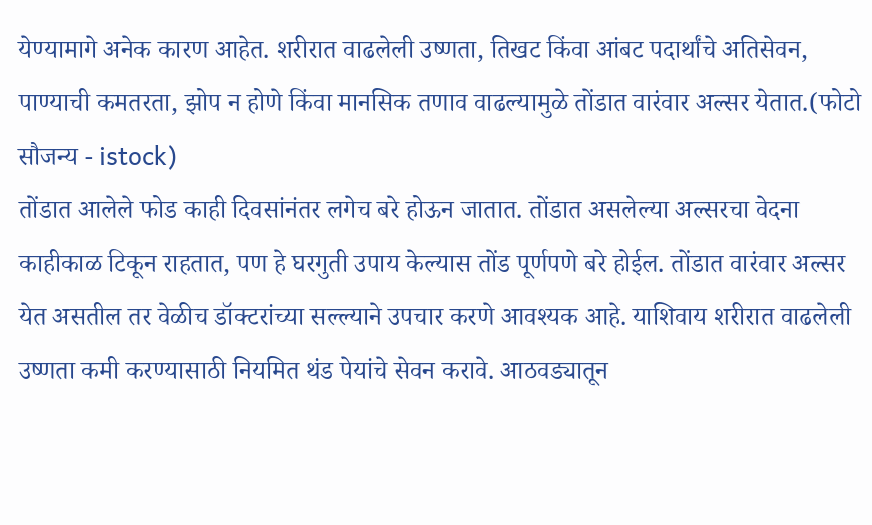येण्यामागे अनेक कारण आहेत. शरीरात वाढलेली उष्णता, तिखट किंवा आंबट पदार्थांचे अतिसेवन, पाण्याची कमतरता, झोप न होणे किंवा मानसिक तणाव वाढल्यामुळे तोंडात वारंवार अल्सर येतात.(फोटो सौजन्य - istock)
तोंडात आलेले फोड काही दिवसांनंतर लगेच बरे होऊन जातात. तोंडात असलेल्या अल्सरचा वेदना काहीकाळ टिकून राहतात, पण हे घरगुती उपाय केल्यास तोंड पूर्णपणे बरे होईल. तोंडात वारंवार अल्सर येत असतील तर वेळीच डॉक्टरांच्या सल्ल्याने उपचार करणे आवश्यक आहे. याशिवाय शरीरात वाढलेली उष्णता कमी करण्यासाठी नियमित थंड पेयांचे सेवन करावे. आठवड्यातून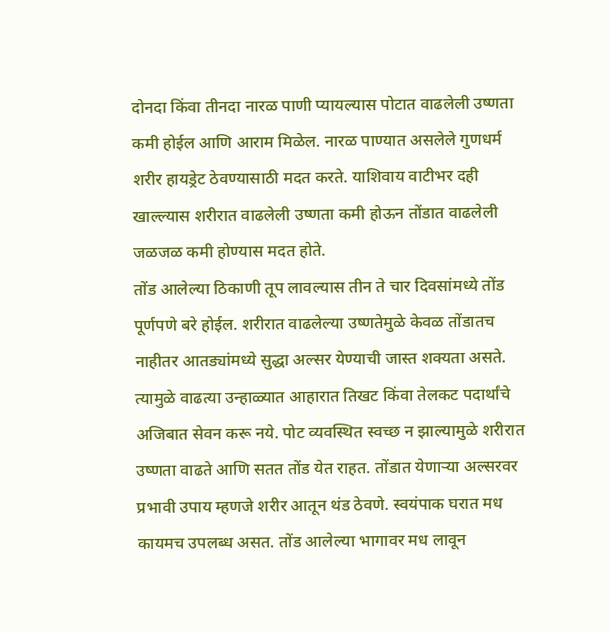दोनदा किंवा तीनदा नारळ पाणी प्यायल्यास पोटात वाढलेली उष्णता कमी होईल आणि आराम मिळेल. नारळ पाण्यात असलेले गुणधर्म शरीर हायड्रेट ठेवण्यासाठी मदत करते. याशिवाय वाटीभर दही खाल्ल्यास शरीरात वाढलेली उष्णता कमी होऊन तोंडात वाढलेली जळजळ कमी होण्यास मदत होते.
तोंड आलेल्या ठिकाणी तूप लावल्यास तीन ते चार दिवसांमध्ये तोंड पूर्णपणे बरे होईल. शरीरात वाढलेल्या उष्णतेमुळे केवळ तोंडातच नाहीतर आतड्यांमध्ये सुद्धा अल्सर येण्याची जास्त शक्यता असते. त्यामुळे वाढत्या उन्हाळ्यात आहारात तिखट किंवा तेलकट पदार्थांचे अजिबात सेवन करू नये. पोट व्यवस्थित स्वच्छ न झाल्यामुळे शरीरात उष्णता वाढते आणि सतत तोंड येत राहत. तोंडात येणाऱ्या अल्सरवर प्रभावी उपाय म्हणजे शरीर आतून थंड ठेवणे. स्वयंपाक घरात मध कायमच उपलब्ध असत. तोंड आलेल्या भागावर मध लावून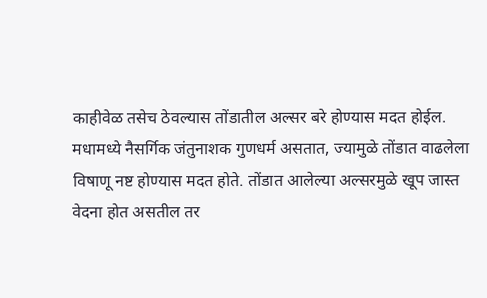काहीवेळ तसेच ठेवल्यास तोंडातील अल्सर बरे होण्यास मदत होईल.
मधामध्ये नैसर्गिक जंतुनाशक गुणधर्म असतात, ज्यामुळे तोंडात वाढलेला विषाणू नष्ट होण्यास मदत होते. तोंडात आलेल्या अल्सरमुळे खूप जास्त वेदना होत असतील तर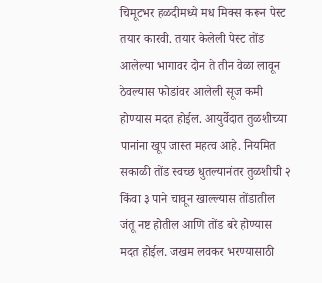चिमूटभर हळदीमध्ये मध मिक्स करून पेस्ट तयार कारवी. तयार केलेली पेस्ट तोंड आलेल्या भागावर दोन ते तीन वेळा लावून ठेवल्यास फोडांवर आलेली सूज कमी होण्यास मदत होईल. आयुर्वेदात तुळशीच्या पानांना खूप जास्त महत्व आहे. नियमित सकाळी तोंड स्वच्छ धुतल्यानंतर तुळशीची २ किंवा ३ पाने चावून खाल्ल्यास तोंडातील जंतू नष्ट होतील आणि तोंड बरे होण्यास मदत होईल. जखम लवकर भरण्यासाठी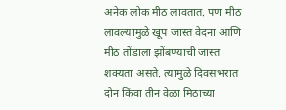अनेक लोक मीठ लावतात. पण मीठ लावल्यामुळे खूप जास्त वेदना आणि मीठ तोंडाला झोंबण्याची जास्त शक्यता असते. त्यामुळे दिवसभरात दोन किंवा तीन वेळा मिठाच्या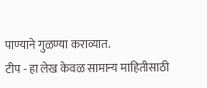पाण्याने गुळण्या कराव्यात.
टीप - हा लेख केवळ सामान्य माहितीसाठी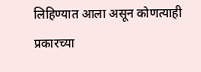लिहिण्यात आला असून कोणत्याही प्रकारच्या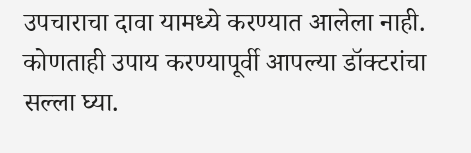उपचाराचा दावा यामध्ये करण्यात आलेला नाही. कोणताही उपाय करण्यापूर्वी आपल्या डॉक्टरांचा सल्ला घ्या.